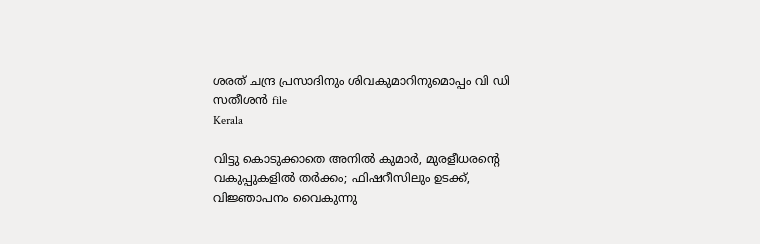ശരത് ചന്ദ്ര പ്രസാദിനും ശിവകുമാറിനുമൊപ്പം വി ഡി സതീശൻ file
Kerala

വിട്ടു കൊടുക്കാതെ അനില്‍ കുമാര്‍, മുരളീധരന്റെ വകുപ്പുകളില്‍ തര്‍ക്കം; ഫിഷറീസിലും ഉടക്ക്, വിജ്ഞാപനം വൈകുന്നു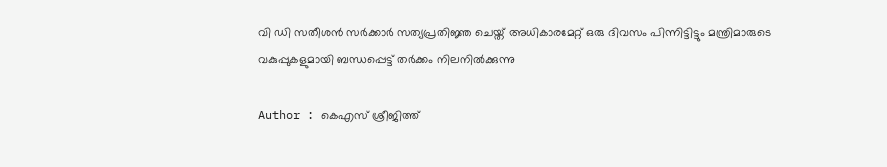വി ഡി സതീശന്‍ സര്‍ക്കാര്‍ സത്യപ്രതിജ്ഞ ചെയ്ത് അധികാരമേറ്റ് ഒരു ദിവസം പിന്നിട്ടിട്ടും മന്ത്രിമാരുടെ വകുപ്പുകളുമായി ബന്ധപ്പെട്ട് തര്‍ക്കം നിലനില്‍ക്കുന്നു

Author : കെഎസ് ശ്രീജിത്ത്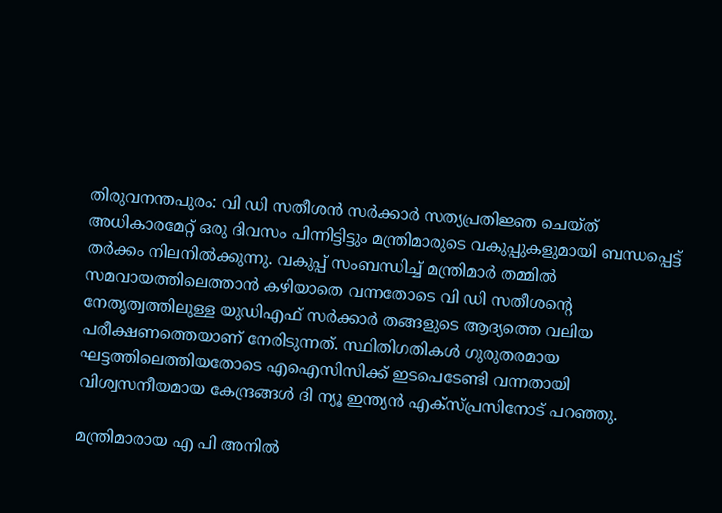തിരുവനന്തപുരം: വി ഡി സതീശന്‍ സര്‍ക്കാര്‍ സത്യപ്രതിജ്ഞ ചെയ്ത് അധികാരമേറ്റ് ഒരു ദിവസം പിന്നിട്ടിട്ടും മന്ത്രിമാരുടെ വകുപ്പുകളുമായി ബന്ധപ്പെട്ട് തര്‍ക്കം നിലനില്‍ക്കുന്നു. വകുപ്പ് സംബന്ധിച്ച് മന്ത്രിമാര്‍ തമ്മില്‍ സമവായത്തിലെത്താന്‍ കഴിയാതെ വന്നതോടെ വി ഡി സതീശന്റെ നേതൃത്വത്തിലുള്ള യുഡിഎഫ് സര്‍ക്കാര്‍ തങ്ങളുടെ ആദ്യത്തെ വലിയ പരീക്ഷണത്തെയാണ് നേരിടുന്നത്. സ്ഥിതിഗതികള്‍ ഗുരുതരമായ ഘട്ടത്തിലെത്തിയതോടെ എഐസിസിക്ക് ഇടപെടേണ്ടി വന്നതായി വിശ്വസനീയമായ കേന്ദ്രങ്ങള്‍ ദി ന്യൂ ഇന്ത്യന്‍ എക്‌സ്പ്രസിനോട് പറഞ്ഞു.

മന്ത്രിമാരായ എ പി അനില്‍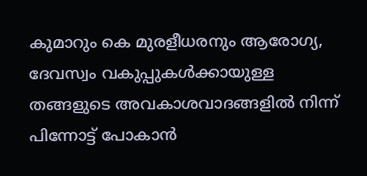കുമാറും കെ മുരളീധരനും ആരോഗ്യ, ദേവസ്വം വകുപ്പുകള്‍ക്കായുള്ള തങ്ങളുടെ അവകാശവാദങ്ങളില്‍ നിന്ന് പിന്നോട്ട് പോകാന്‍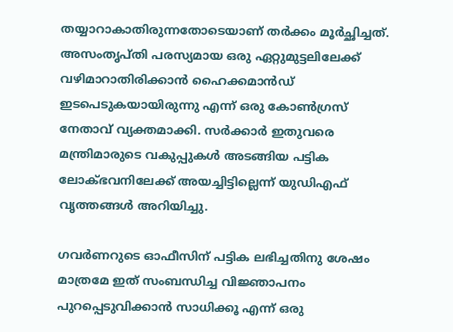തയ്യാറാകാതിരുന്നതോടെയാണ് തര്‍ക്കം മൂര്‍ച്ഛിച്ചത്. അസംതൃപ്തി പരസ്യമായ ഒരു ഏറ്റുമുട്ടലിലേക്ക് വഴിമാറാതിരിക്കാന്‍ ഹൈക്കമാന്‍ഡ് ഇടപെടുകയായിരുന്നു എന്ന് ഒരു കോണ്‍ഗ്രസ് നേതാവ് വ്യക്തമാക്കി. സര്‍ക്കാര്‍ ഇതുവരെ മന്ത്രിമാരുടെ വകുപ്പുകള്‍ അടങ്ങിയ പട്ടിക ലോക്ഭവനിലേക്ക് അയച്ചിട്ടില്ലെന്ന് യുഡിഎഫ് വൃത്തങ്ങള്‍ അറിയിച്ചു.

ഗവര്‍ണറുടെ ഓഫീസിന് പട്ടിക ലഭിച്ചതിനു ശേഷം മാത്രമേ ഇത് സംബന്ധിച്ച വിജ്ഞാപനം പുറപ്പെടുവിക്കാന്‍ സാധിക്കൂ എന്ന് ഒരു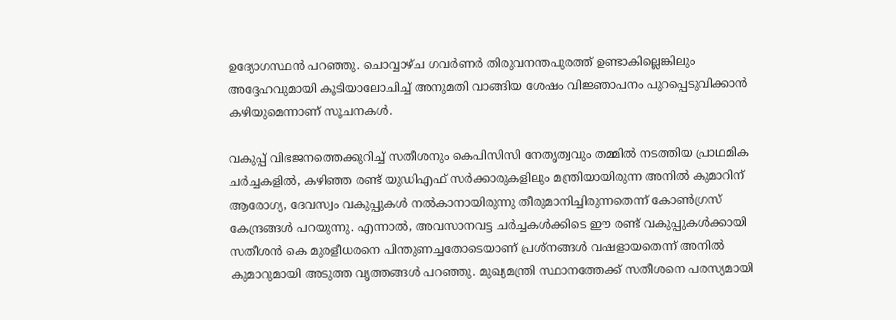ഉദ്യോഗസ്ഥന്‍ പറഞ്ഞു. ചൊവ്വാഴ്ച ഗവര്‍ണര്‍ തിരുവനന്തപുരത്ത് ഉണ്ടാകില്ലെങ്കിലും അദ്ദേഹവുമായി കൂടിയാലോചിച്ച് അനുമതി വാങ്ങിയ ശേഷം വിജ്ഞാപനം പുറപ്പെടുവിക്കാന്‍ കഴിയുമെന്നാണ് സൂചനകള്‍.

വകുപ്പ് വിഭജനത്തെക്കുറിച്ച് സതീശനും കെപിസിസി നേതൃത്വവും തമ്മില്‍ നടത്തിയ പ്രാഥമിക ചര്‍ച്ചകളില്‍, കഴിഞ്ഞ രണ്ട് യുഡിഎഫ് സര്‍ക്കാരുകളിലും മന്ത്രിയായിരുന്ന അനില്‍ കുമാറിന് ആരോഗ്യ, ദേവസ്വം വകുപ്പുകള്‍ നല്‍കാനായിരുന്നു തീരുമാനിച്ചിരുന്നതെന്ന് കോണ്‍ഗ്രസ് കേന്ദ്രങ്ങള്‍ പറയുന്നു. എന്നാല്‍, അവസാനവട്ട ചര്‍ച്ചകള്‍ക്കിടെ ഈ രണ്ട് വകുപ്പുകള്‍ക്കായി സതീശന്‍ കെ മുരളീധരനെ പിന്തുണച്ചതോടെയാണ് പ്രശ്‌നങ്ങള്‍ വഷളായതെന്ന് അനില്‍ കുമാറുമായി അടുത്ത വൃത്തങ്ങള്‍ പറഞ്ഞു. മുഖ്യമന്ത്രി സ്ഥാനത്തേക്ക് സതീശനെ പരസ്യമായി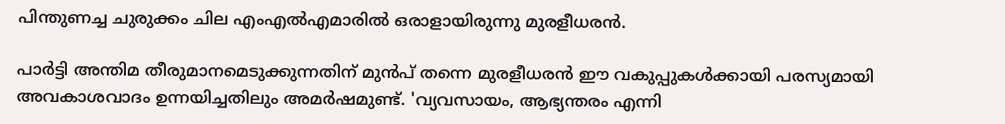പിന്തുണച്ച ചുരുക്കം ചില എംഎല്‍എമാരില്‍ ഒരാളായിരുന്നു മുരളീധരന്‍.

പാര്‍ട്ടി അന്തിമ തീരുമാനമെടുക്കുന്നതിന് മുന്‍പ് തന്നെ മുരളീധരന്‍ ഈ വകുപ്പുകള്‍ക്കായി പരസ്യമായി അവകാശവാദം ഉന്നയിച്ചതിലും അമര്‍ഷമുണ്ട്. 'വ്യവസായം, ആഭ്യന്തരം എന്നി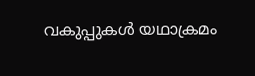വകുപ്പുകള്‍ യഥാക്രമം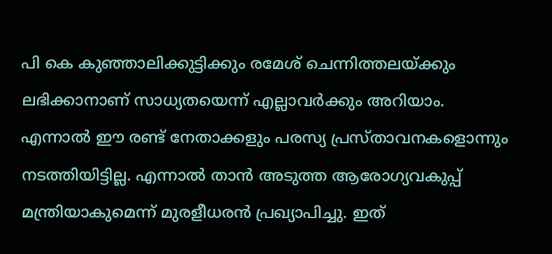പി കെ കുഞ്ഞാലിക്കുട്ടിക്കും രമേശ് ചെന്നിത്തലയ്ക്കും ലഭിക്കാനാണ് സാധ്യതയെന്ന് എല്ലാവര്‍ക്കും അറിയാം. എന്നാല്‍ ഈ രണ്ട് നേതാക്കളും പരസ്യ പ്രസ്താവനകളൊന്നും നടത്തിയിട്ടില്ല. എന്നാല്‍ താന്‍ അടുത്ത ആരോഗ്യവകുപ്പ് മന്ത്രിയാകുമെന്ന് മുരളീധരന്‍ പ്രഖ്യാപിച്ചു. ഇത്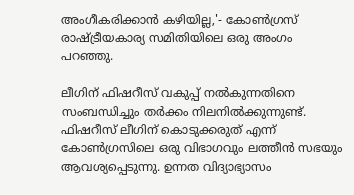അംഗീകരിക്കാന്‍ കഴിയില്ല,'- കോണ്‍ഗ്രസ് രാഷ്ട്രീയകാര്യ സമിതിയിലെ ഒരു അംഗം പറഞ്ഞു.

ലീഗിന് ഫിഷറീസ് വകുപ്പ് നല്‍കുന്നതിനെ സംബന്ധിച്ചും തര്‍ക്കം നിലനില്‍ക്കുന്നുണ്ട്. ഫിഷറീസ് ലീഗിന് കൊടുക്കരുത് എന്ന് കോണ്‍ഗ്രസിലെ ഒരു വിഭാഗവും ലത്തീന്‍ സഭയും ആവശ്യപ്പെടുന്നു. ഉന്നത വിദ്യാഭ്യാസം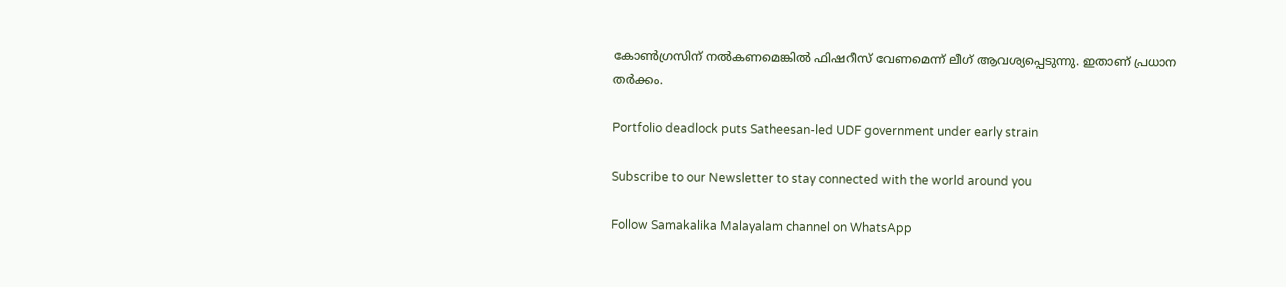കോണ്‍ഗ്രസിന് നല്‍കണമെങ്കില്‍ ഫിഷറീസ് വേണമെന്ന് ലീഗ് ആവശ്യപ്പെടുന്നു. ഇതാണ് പ്രധാന തര്‍ക്കം.

Portfolio deadlock puts Satheesan-led UDF government under early strain

Subscribe to our Newsletter to stay connected with the world around you

Follow Samakalika Malayalam channel on WhatsApp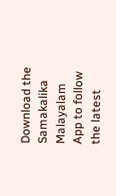Download the Samakalika Malayalam App to follow the latest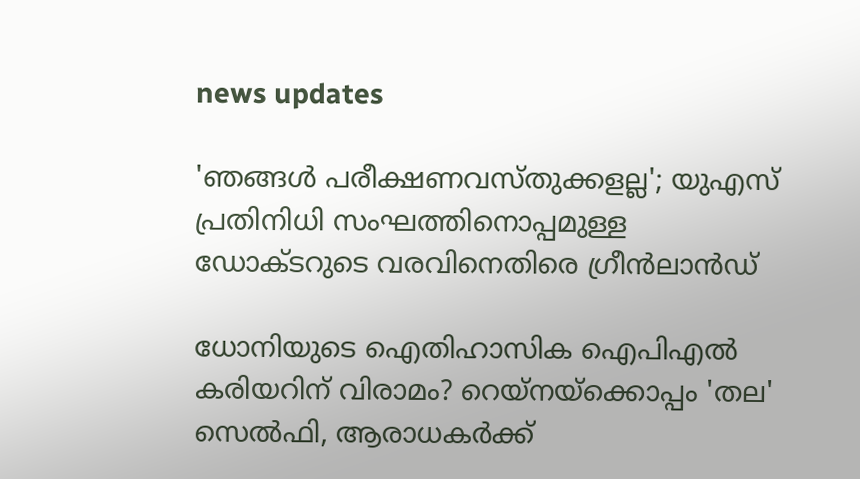news updates

'ഞങ്ങള്‍ പരീക്ഷണവസ്തുക്കളല്ല'; യുഎസ് പ്രതിനിധി സംഘത്തിനൊപ്പമുള്ള ഡോക്ടറുടെ വരവിനെതിരെ ഗ്രീന്‍ലാന്‍ഡ്

ധോനിയുടെ ഐതിഹാസിക ഐപിഎല്‍ കരിയറിന് വിരാമം? റെയ്‌നയ്‌ക്കൊപ്പം 'തല' സെല്‍ഫി, ആരാധകര്‍ക്ക്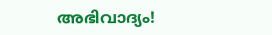അഭിവാദ്യം!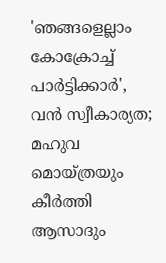'ഞങ്ങളെല്ലാം കോക്രോച്ച് പാര്‍ട്ടിക്കാര്‍', വന്‍ സ്വീകാര്യത; മഹുവ മൊയ്ത്രയും കീര്‍ത്തി ആസാദും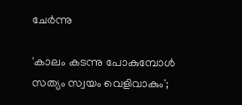ചേര്‍ന്നു

'കാലം കടന്നു പോകുമ്പോൾ സത്യം സ്വയം വെളിവാകും';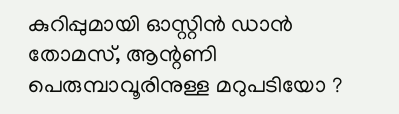കുറിപ്പുമായി ഓസ്റ്റിൻ ഡാൻ തോമസ്, ആന്റണി പെരുമ്പാവൂരിനുള്ള മറുപടിയോ ?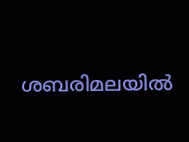ശബരിമലയില്‍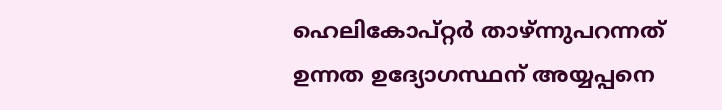ഹെലികോപ്റ്റര്‍ താഴ്ന്നുപറന്നത് ഉന്നത ഉദ്യോഗസ്ഥന് അയ്യപ്പനെ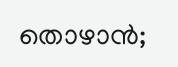തൊഴാന്‍;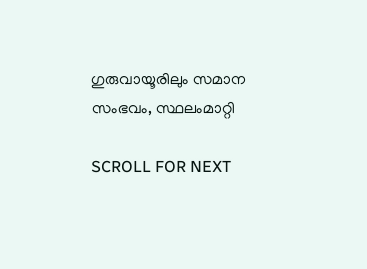ഗുരുവായൂരിലും സമാന സംഭവം, സ്ഥലംമാറ്റി

SCROLL FOR NEXT